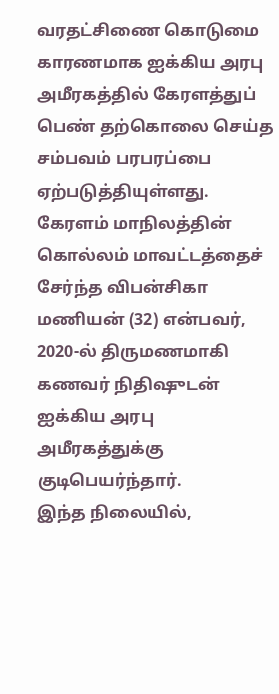வரதட்சிணை கொடுமை காரணமாக ஐக்கிய அரபு அமீரகத்தில் கேரளத்துப் பெண் தற்கொலை செய்த சம்பவம் பரபரப்பை ஏற்படுத்தியுள்ளது.
கேரளம் மாநிலத்தின் கொல்லம் மாவட்டத்தைச் சேர்ந்த விபன்சிகா மணியன் (32) என்பவர், 2020-ல் திருமணமாகி கணவர் நிதிஷுடன் ஐக்கிய அரபு அமீரகத்துக்கு குடிபெயர்ந்தார்.
இந்த நிலையில்,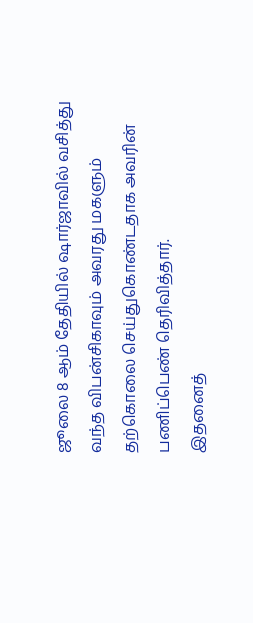ஜூலை 8 ஆம் தேதியில் ஷார்ஜாவில் வசித்து வந்த விபன்சிகாவும் அவரது மகளும் தற்கொலை செய்துகொண்டதாக அவரின் பணிப்பெண் தெரிவித்தார்.
இதனைத்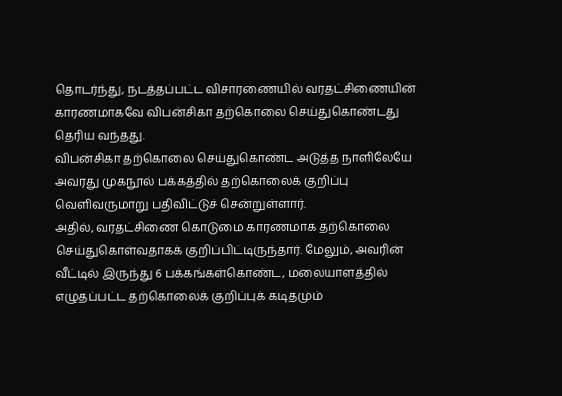தொடர்ந்து, நடத்தப்பட்ட விசாரணையில் வரதட்சிணையின் காரணமாகவே விபன்சிகா தற்கொலை செய்துகொண்டது தெரிய வந்தது.
விபன்சிகா தற்கொலை செய்துகொண்ட அடுத்த நாளிலேயே அவரது முகநூல் பக்கத்தில் தற்கொலைக் குறிப்பு வெளிவருமாறு பதிவிட்டுச் சென்றுள்ளார்.
அதில், வரதட்சிணை கொடுமை காரணமாக தற்கொலை செய்துகொள்வதாகக் குறிப்பிட்டிருந்தார். மேலும், அவரின் வீட்டில் இருந்து 6 பக்கங்கள்கொண்ட, மலையாளத்தில் எழுதப்பட்ட தற்கொலைக் குறிப்புக் கடிதமும்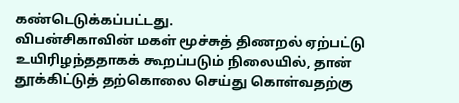கண்டெடுக்கப்பட்டது.
விபன்சிகாவின் மகள் மூச்சுத் திணறல் ஏற்பட்டு உயிரிழந்ததாகக் கூறப்படும் நிலையில், தான் தூக்கிட்டுத் தற்கொலை செய்து கொள்வதற்கு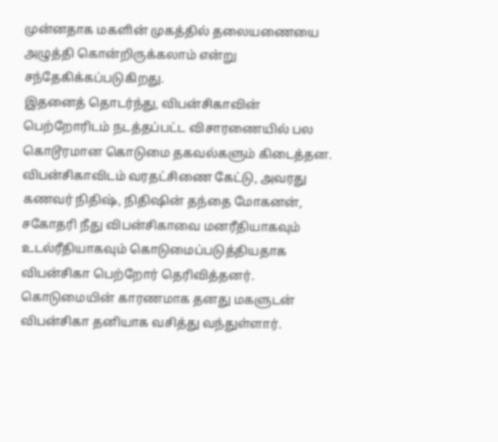முன்னதாக மகளின் முகத்தில் தலையணையை அழுத்தி கொன்றிருக்கலாம் என்று சந்தேகிக்கப்படுகிறது.
இதனைத் தொடர்ந்து, விபன்சிகாவின் பெற்றோரிடம் நடத்தப்பட்ட விசாரணையில் பல கொடூரமான கொடுமை தகவல்களும் கிடைத்தன.
விபன்சிகாவிடம் வரதட்சிணை கேட்டு, அவரது கணவர் நிதிஷ், நிதிஷின் தந்தை மோகனன், சகோதரி நீது விபன்சிகாவை மனரீதியாகவும் உடல்ரீதியாகவும் கொடுமைப்படுத்தியதாக விபன்சிகா பெற்றோர் தெரிவித்தனர். கொடுமையின் காரணமாக தனது மகளுடன் விபன்சிகா தனியாக வசித்து வந்துள்ளார்.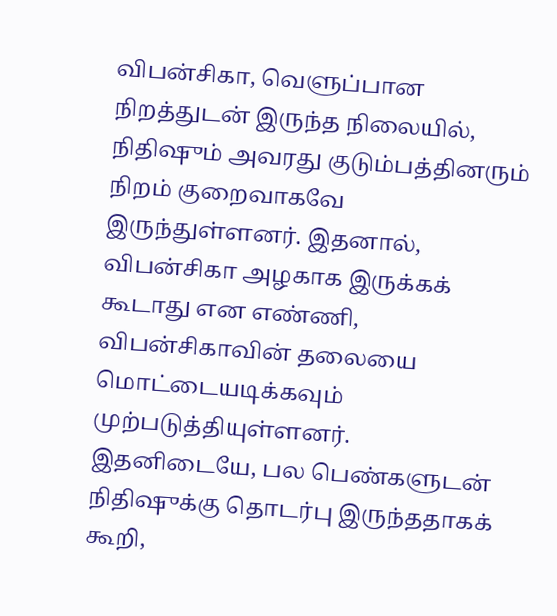விபன்சிகா, வெளுப்பான நிறத்துடன் இருந்த நிலையில், நிதிஷும் அவரது குடும்பத்தினரும் நிறம் குறைவாகவே இருந்துள்ளனர். இதனால், விபன்சிகா அழகாக இருக்கக் கூடாது என எண்ணி, விபன்சிகாவின் தலையை மொட்டையடிக்கவும் முற்படுத்தியுள்ளனர். இதனிடையே, பல பெண்களுடன் நிதிஷுக்கு தொடர்பு இருந்ததாகக் கூறி,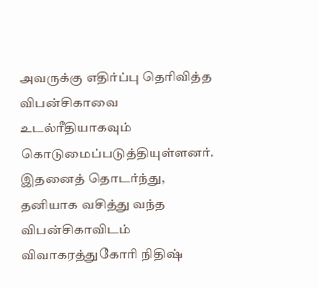அவருக்கு எதிர்ப்பு தெரிவித்த விபன்சிகாவை உடல்ரீதியாகவும் கொடுமைப்படுத்தியுள்ளனர்.
இதனைத் தொடர்ந்து, தனியாக வசித்து வந்த விபன்சிகாவிடம் விவாகரத்துகோரி நிதிஷ்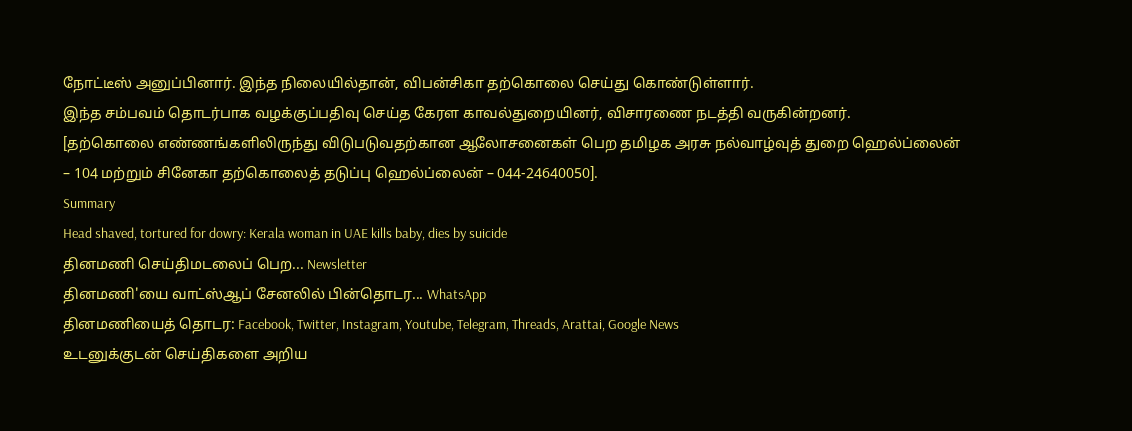நோட்டீஸ் அனுப்பினார். இந்த நிலையில்தான், விபன்சிகா தற்கொலை செய்து கொண்டுள்ளார்.
இந்த சம்பவம் தொடர்பாக வழக்குப்பதிவு செய்த கேரள காவல்துறையினர், விசாரணை நடத்தி வருகின்றனர்.
[தற்கொலை எண்ணங்களிலிருந்து விடுபடுவதற்கான ஆலோசனைகள் பெற தமிழக அரசு நல்வாழ்வுத் துறை ஹெல்ப்லைன் – 104 மற்றும் சினேகா தற்கொலைத் தடுப்பு ஹெல்ப்லைன் – 044-24640050].
Summary
Head shaved, tortured for dowry: Kerala woman in UAE kills baby, dies by suicide
தினமணி செய்திமடலைப் பெற... Newsletter
தினமணி'யை வாட்ஸ்ஆப் சேனலில் பின்தொடர... WhatsApp
தினமணியைத் தொடர: Facebook, Twitter, Instagram, Youtube, Telegram, Threads, Arattai, Google News
உடனுக்குடன் செய்திகளை அறிய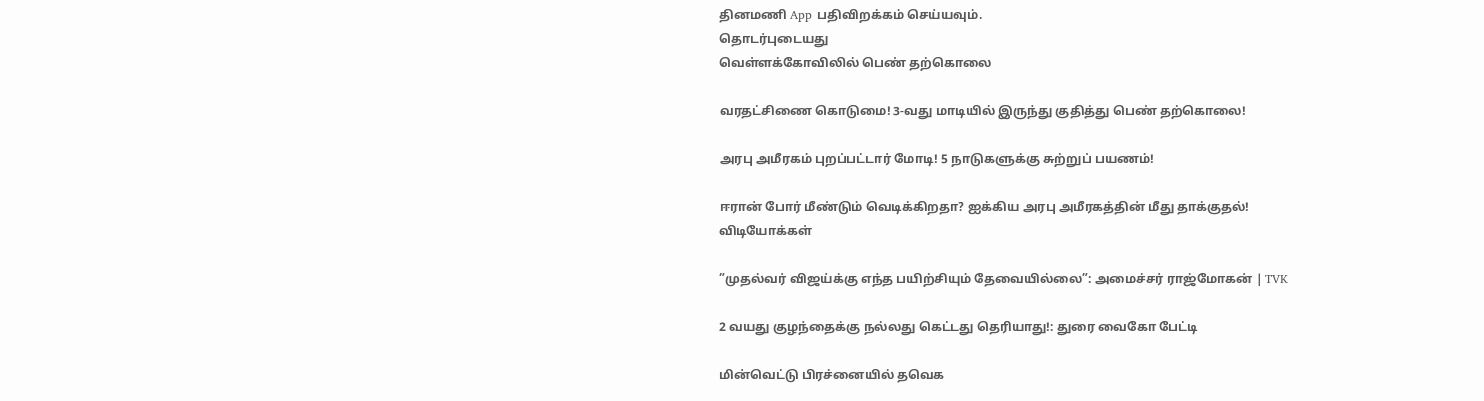தினமணி App பதிவிறக்கம் செய்யவும்.
தொடர்புடையது
வெள்ளக்கோவிலில் பெண் தற்கொலை

வரதட்சிணை கொடுமை! 3-வது மாடியில் இருந்து குதித்து பெண் தற்கொலை!

அரபு அமீரகம் புறப்பட்டார் மோடி! 5 நாடுகளுக்கு சுற்றுப் பயணம்!

ஈரான் போர் மீண்டும் வெடிக்கிறதா? ஐக்கிய அரபு அமீரகத்தின் மீது தாக்குதல்!
விடியோக்கள்

”முதல்வர் விஜய்க்கு எந்த பயிற்சியும் தேவையில்லை”: அமைச்சர் ராஜ்மோகன் | TVK

2 வயது குழந்தைக்கு நல்லது கெட்டது தெரியாது!: துரை வைகோ பேட்டி

மின்வெட்டு பிரச்னையில் தவெக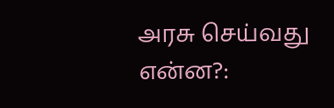அரசு செய்வது என்ன?: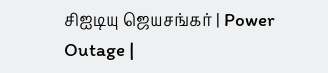சிஐடியு ஜெயசங்கர் | Power Outage |